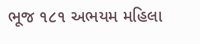ભૂજ ૧૮૧ અભયમ મહિલા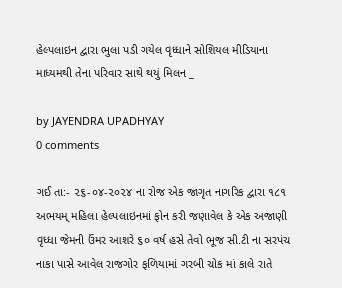હેલ્પલાઇન દ્વારા ભુલા પડી ગયેલ વૃધ્ધાને સોશિયલ મીડિયાના માધ્યમથી તેના પરિવાર સાથે થયું મિલન _

by JAYENDRA UPADHYAY
0 comments

ગઈ તા:- ૨૬-૦૪-૨૦૨૪ ના રોજ એક જાગૃત નાગરિક દ્વારા ૧૮૧ અભયમ્ મહિલા હેલ્પલાઇનમાં ફોન કરી જણાવેલ કે એક અજાણી વૃધ્ધા જેમની ઉંમર આશરે ૬૦ વર્ષ હસે તેવો ભૂજ સી.ટી ના સરપંચ નાકા પાસે આવેલ રાજગોર ફળિયામાં ગરબી ચોક માં કાલે રાતે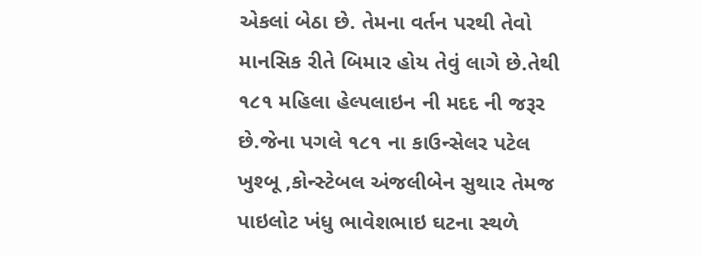એકલાં બેઠા છે. તેમના વર્તન પરથી તેવો માનસિક રીતે બિમાર હોય તેવું લાગે છે.તેથી ૧૮૧ મહિલા હેલ્પલાઇન ની મદદ ની જરૂર છે.જેના પગલે ૧૮૧ ના કાઉન્સેલર પટેલ ખુશ્બૂ ,કોન્સ્ટેબલ અંજલીબેન સુથાર તેમજ પાઇલોટ ખંધુ ભાવેશભાઇ ઘટના સ્થળે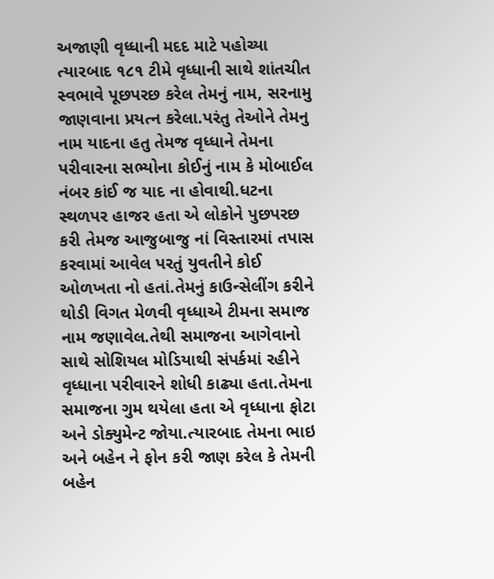અજાણી વૃધ્ધાની મદદ માટે પહોચ્યા ત્યારબાદ ૧૮૧ ટીમે વૃધ્ધાની સાથે શાંતચીત સ્વભાવે પૂછપરછ કરેલ તેમનું નામ, સરનામુ જાણવાના પ્રયત્ન કરેલા.પરંતુ તેઓને તેમનુ નામ યાદના હતુ તેમજ વૃધ્ધાને તેમના પરીવારના સભ્યોના કોઈનું નામ કે મોબાઈલ નંબર કાંઈ જ યાદ ના હોવાથી.ધટના સ્થળપર હાજર હતા એ લોકોને પુછપરછ કરી તેમજ આજુબાજુ નાં વિસ્તારમાં તપાસ કરવામાં આવેલ પરતું યુવતીને કોઈ ઓળખતા નો હતાં.તેમનું કાઉન્સેલીંગ કરીને થોડી વિગત મેળવી વૃધ્ધાએ ટીમના સમાજ નામ જણાવેલ.તેથી સમાજના આગેવાનો સાથે સોશિયલ મોડિયાથી સંપર્કમાં રહીને વૃધ્ધાના પરીવારને શોધી કાઢ્યા હતા.તેમના સમાજના ગુમ થયેલા હતા એ વૃધ્ધાના ફોટા અને ડોક્યુમેન્ટ જોયા.ત્યારબાદ તેમના ભાઇ અને બહેન ને ફોન કરી જાણ કરેલ કે તેમની બહેન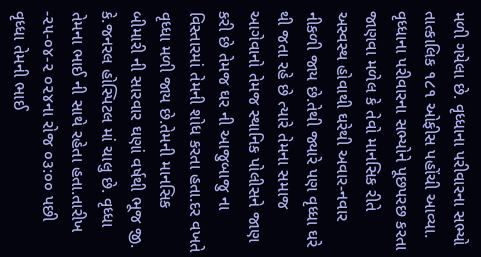મળી ગયેલા છે. વૃધ્ધાના પરીવારના સભ્યો તાત્કાલિક ૧૮૧ ઓફીસ પહોંચી આવ્યા. વૃધ્ધાના પરીવારના સભ્યોને પૂછપરછ કરતા જાણવા મળેલ કે તેવો માનસિક રીતે અસ્વસ્થ હોવાથી ઘરેથી અવાર-નવાર નીકળી જાય છે.તેથી જ્યારે પણ વૃધ્ધા ઘરે થી જતા રહે છે ત્યારે તેમના સમાજ આગેવાનો તેમજ સ્થાનિક પોલીસને જાણ કરી છે તેમજ ઘર ની આજુબાજુ ના વિસ્તારમાં તેમની શોધ કરતા હતા.દર વખતે વૃધ્ધા મળી જાય છે.તેમની માનસિક બીમારી ની સારવાર ઘણાં વર્ષથી ભૂજ જી. કે.જનરલ હોસ્પિટલ માં ચાલુ છે. વૃધ્ધા તેમના ભાઈ ની સાથે રહેતા હતા.તારીખ -૨૫-૦૪-૨ ૦૨૪ના રોજ ૦૩:૦૦ પછી વૃધ્ધા તેમની ભાઈ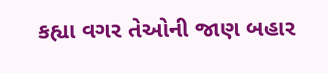કહ્યા વગર તેઓની જાણ બહાર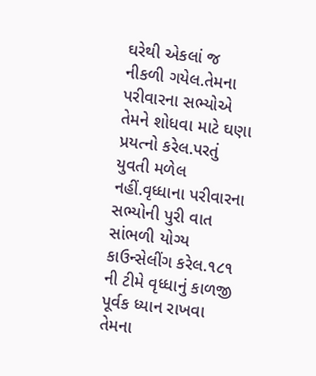ઘરેથી એકલાં જ નીકળી ગયેલ.તેમના પરીવારના સભ્યોએ તેમને શોધવા માટે ઘણા પ્રયત્નો કરેલ.પરતું યુવતી મળેલ નહીં.વૃધ્ધાના પરીવારના સભ્યોની પુરી વાત સાંભળી યોગ્ય કાઉન્સેલીંગ કરેલ.૧૮૧ ની ટીમે વૃધ્ધાનું કાળજી પૂર્વક ધ્યાન રાખવા તેમના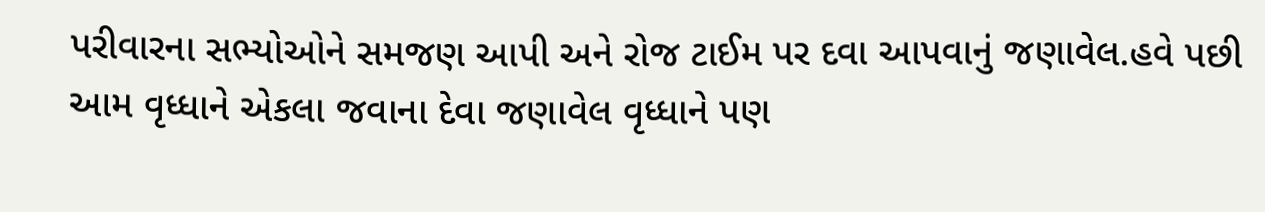પરીવારના સભ્યોઓને સમજણ આપી અને રોજ ટાઈમ પર દવા આપવાનું જણાવેલ.હવે પછી આમ વૃધ્ધાને એકલા જવાના દેવા જણાવેલ વૃધ્ધાને પણ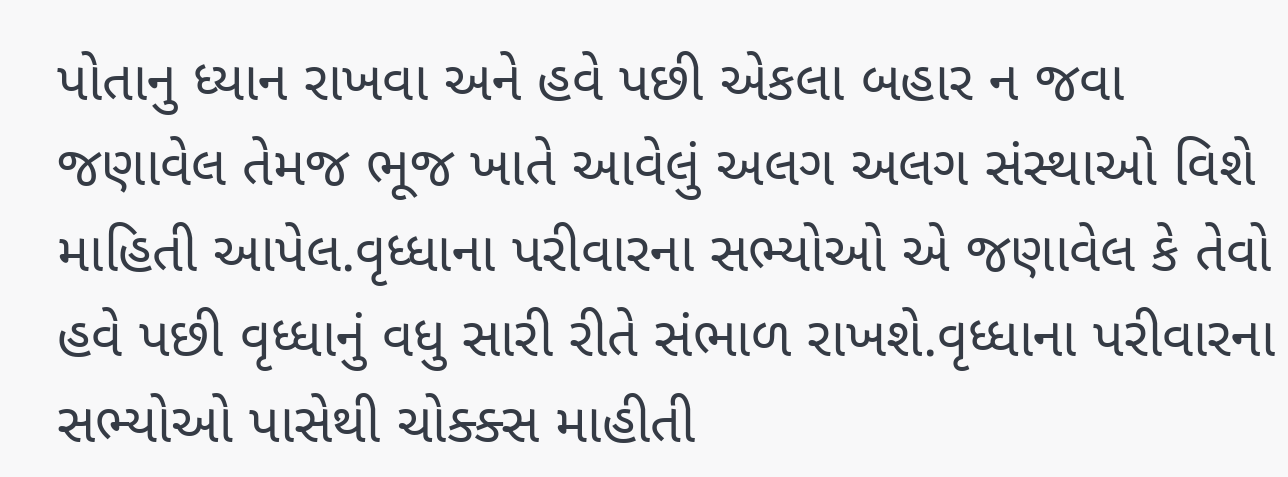પોતાનુ ધ્યાન રાખવા અને હવે પછી એકલા બહાર ન જવા જણાવેલ તેમજ ભૂજ ખાતે આવેલું અલગ અલગ સંસ્થાઓ વિશે માહિતી આપેલ.વૃધ્ધાના પરીવારના સભ્યોઓ એ જણાવેલ કે તેવો હવે પછી વૃધ્ધાનું વધુ સારી રીતે સંભાળ રાખશે.વૃધ્ધાના પરીવારના સભ્યોઓ પાસેથી ચોક્ક્સ માહીતી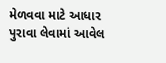મેળવવા માટે આધાર પુરાવા લેવામાં આવેલ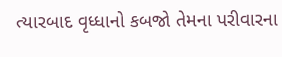ત્યારબાદ વૃધ્ધાનો કબજો તેમના પરીવારના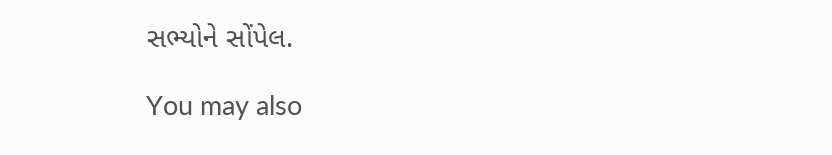સભ્યોને સોંપેલ.

You may also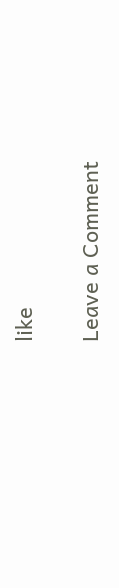like

Leave a Comment